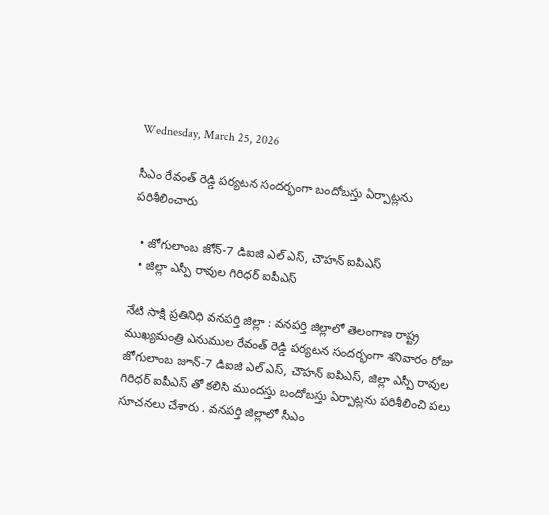Wednesday, March 25, 2026

సీఎం రేవంత్ రెడ్డి పర్యటన సందర్భంగా బందోబస్తు ఏర్పాట్లను పరిశీలించారు

  • జోగులాంబ జోన్-7 డిఐజి ఎల్ ఎస్, చౌహన్ ఐపిఎస్
  • జిల్లా ఎస్పీ రావుల గిరిధర్ ఐపీఎస్

నేటి సాక్షి ప్రతినిధి వనపర్తి జిల్లా : వనపర్తి జిల్లాలో తెలంగాణ రాష్ట్ర ముఖ్యమంత్రి ఎనుముల రేవంత్ రెడ్డి పర్యటన సందర్భంగా శనివారం రోజు జోగులాంబ జూన్-7 డిఐజి ఎల్ ఎస్, చౌహన్ ఐపిఎస్, జిల్లా ఎస్పీ రావుల గిరిధర్ ఐపీఎస్ తో కలిసి ముందస్తు బందోబస్తు ఏర్పాట్లను పరిశీలించి పలు సూచనలు చేశారు . వనపర్తి జిల్లాలో సీఎం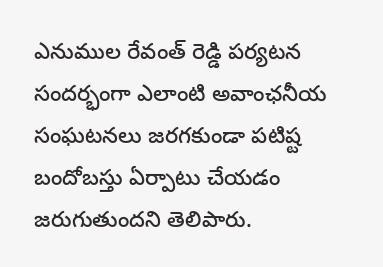ఎనుముల రేవంత్ రెడ్డి పర్యటన సందర్భంగా ఎలాంటి అవాంఛనీయ సంఘటనలు జరగకుండా పటిష్ట బందోబస్తు ఏర్పాటు చేయడం జరుగుతుందని తెలిపారు.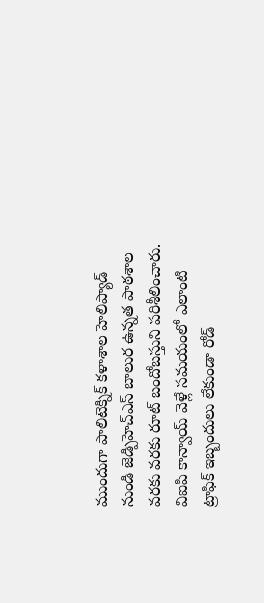ముందుగా పాలిటెక్నిక్ కళాశాల హెలిప్యాడ్ నుండి జెడ్పిహెచ్ఎస్ బాలుర ఉన్నత పాఠశాల వరకు వరకు రూట్ బందోబస్తుని పరిశీలించారు. విఐపి కాన్వాయ్ వెళ్లే సమయంలో ఎలాంటి ట్రాఫిక్ ఇబ్బందులు లేకుండా రోడ్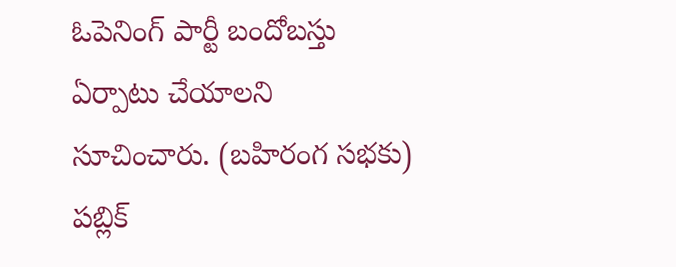ఓపెనింగ్ పార్టీ బందోబస్తు ఏర్పాటు చేయాలని సూచించారు. (బహిరంగ సభకు) పబ్లిక్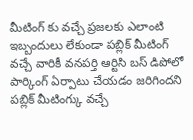మీటింగ్ కు వచ్చే ప్రజలకు ఎలాంటి ఇబ్బందులు లేకుండా పబ్లిక్ మీటింగ్ వచ్చే వారికీ వనపర్తి ఆర్టిసి బస్ డిపోలో పార్కింగ్ ఏర్పాటు చేయడం జరిగిందని పబ్లిక్ మీటింగ్కు వచ్చే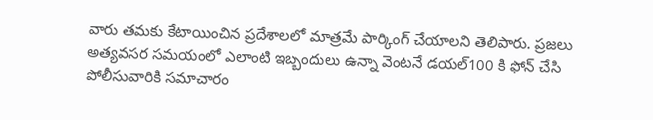వారు తమకు కేటాయించిన ప్రదేశాలలో మాత్రమే పార్కింగ్ చేయాలని తెలిపారు. ప్రజలు అత్యవసర సమయంలో ఎలాంటి ఇబ్బందులు ఉన్నా వెంటనే డయల్100 కి ఫోన్ చేసి పోలీసువారికి సమాచారం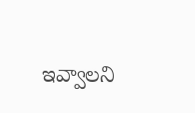ఇవ్వాలని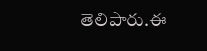తెలిపారు.ఈ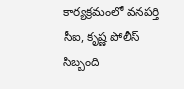కార్యక్రమంలో వనపర్తి సీఐ, కృష్ణ పోలీస్ సిబ్బంది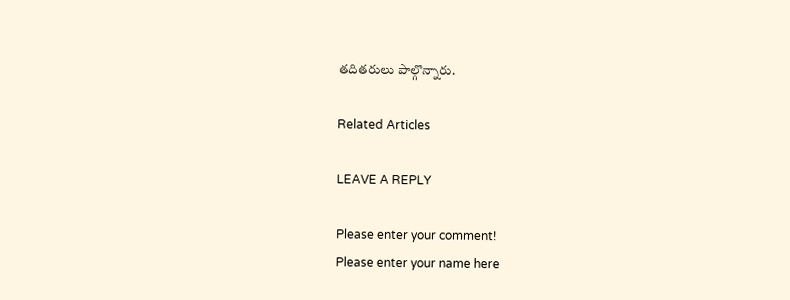తదితరులు పాల్గొన్నారు.

Related Articles

LEAVE A REPLY

Please enter your comment!
Please enter your name here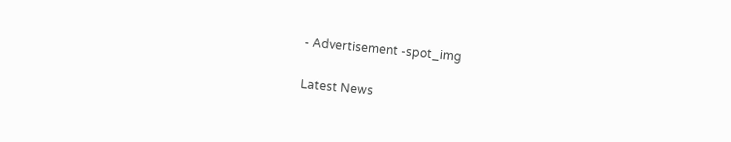- Advertisement -spot_img

Latest News